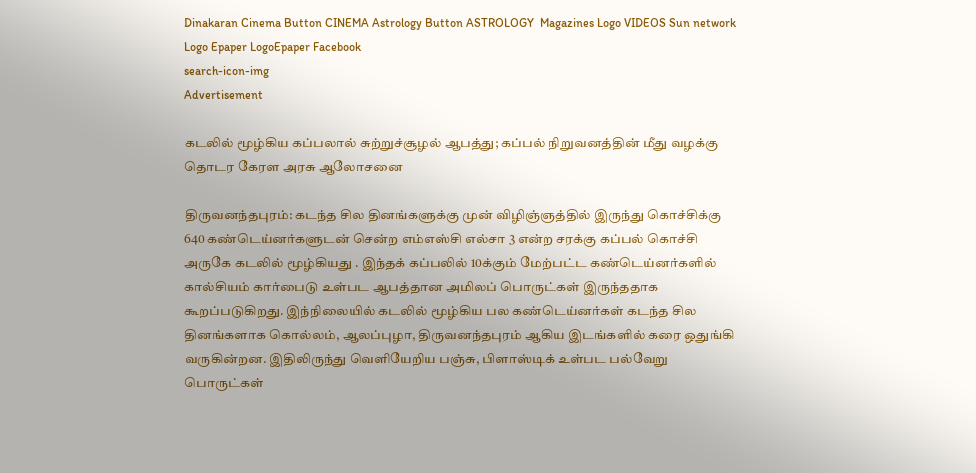Dinakaran Cinema Button CINEMA Astrology Button ASTROLOGY  Magazines Logo VIDEOS Sun network Logo Epaper LogoEpaper Facebook
search-icon-img
Advertisement

கடலில் மூழ்கிய கப்பலால் சுற்றுச்சூழல் ஆபத்து; கப்பல் நிறுவனத்தின் மீது வழக்கு தொடர கேரள அரசு ஆலோசனை

திருவனந்தபுரம்: கடந்த சில தினங்களுக்கு முன் விழிஞ்ஞத்தில் இருந்து கொச்சிக்கு 640 கண்டெய்னர்களுடன் சென்ற எம்எஸ்சி எல்சா 3 என்ற சரக்கு கப்பல் கொச்சி அருகே கடலில் மூழ்கியது . இந்தக் கப்பலில் 10க்கும் மேற்பட்ட கண்டெய்னர்களில் கால்சியம் கார்பைடு உள்பட ஆபத்தான அமிலப் பொருட்கள் இருந்ததாக கூறப்படுகிறது. இந்நிலையில் கடலில் மூழ்கிய பல கண்டெய்னர்கள் கடந்த சில தினங்களாக கொல்லம், ஆலப்புழா, திருவனந்தபுரம் ஆகிய இடங்களில் கரை ஒதுங்கி வருகின்றன. இதிலிருந்து வெளியேறிய பஞ்சு, பிளாஸ்டிக் உள்பட பல்வேறு பொருட்கள்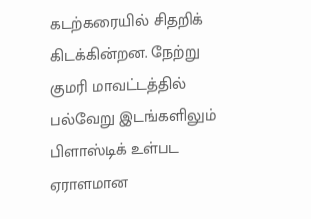கடற்கரையில் சிதறிக் கிடக்கின்றன. நேற்று குமரி மாவட்டத்தில் பல்வேறு இடங்களிலும் பிளாஸ்டிக் உள்பட ஏராளமான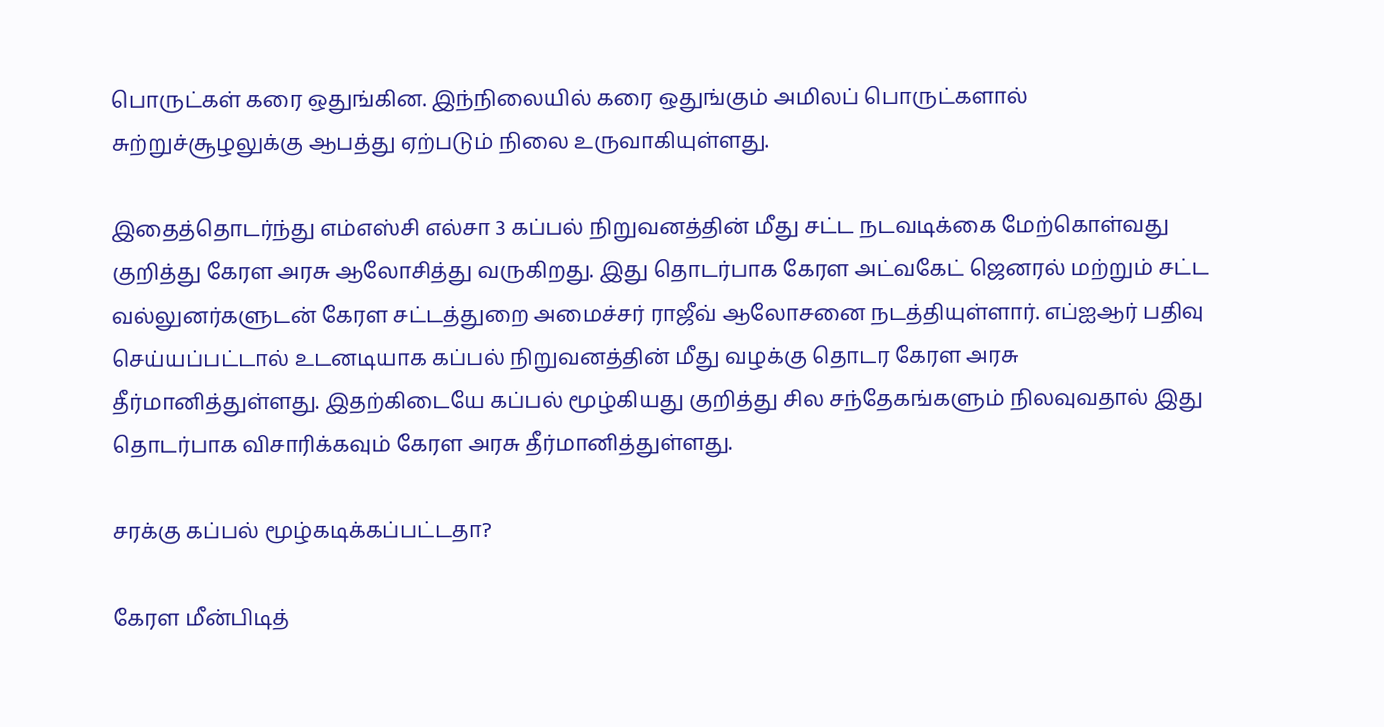பொருட்கள் கரை ஒதுங்கின. இந்நிலையில் கரை ஒதுங்கும் அமிலப் பொருட்களால் சுற்றுச்சூழலுக்கு ஆபத்து ஏற்படும் நிலை உருவாகியுள்ளது.

இதைத்தொடர்ந்து எம்எஸ்சி எல்சா 3 கப்பல் நிறுவனத்தின் மீது சட்ட நடவடிக்கை மேற்கொள்வது குறித்து கேரள அரசு ஆலோசித்து வருகிறது. இது தொடர்பாக கேரள அட்வகேட் ஜெனரல் மற்றும் சட்ட வல்லுனர்களுடன் கேரள சட்டத்துறை அமைச்சர் ராஜீவ் ஆலோசனை நடத்தியுள்ளார். எப்ஐஆர் பதிவு செய்யப்பட்டால் உடனடியாக கப்பல் நிறுவனத்தின் மீது வழக்கு தொடர கேரள அரசு தீர்மானித்துள்ளது. இதற்கிடையே கப்பல் மூழ்கியது குறித்து சில சந்தேகங்களும் நிலவுவதால் இது தொடர்பாக விசாரிக்கவும் கேரள அரசு தீர்மானித்துள்ளது.

சரக்கு கப்பல் மூழ்கடிக்கப்பட்டதா?

கேரள மீன்பிடித்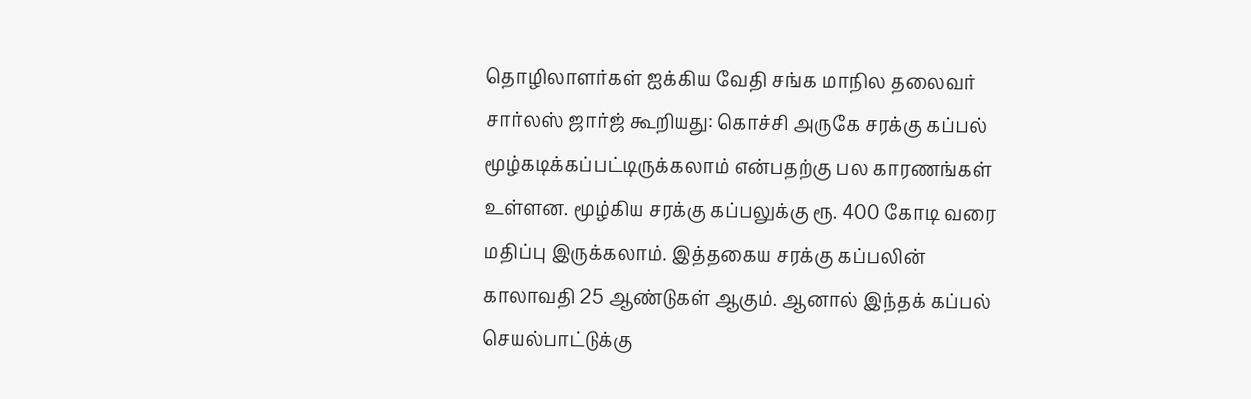தொழிலாளர்கள் ஐக்கிய வேதி சங்க மாநில தலைவர் சார்லஸ் ஜார்ஜ் கூறியது: கொச்சி அருகே சரக்கு கப்பல் மூழ்கடிக்கப்பட்டிருக்கலாம் என்பதற்கு பல காரணங்கள் உள்ளன. மூழ்கிய சரக்கு கப்பலுக்கு ரூ. 400 கோடி வரை மதிப்பு இருக்கலாம். இத்தகைய சரக்கு கப்பலின் காலாவதி 25 ஆண்டுகள் ஆகும். ஆனால் இந்தக் கப்பல் செயல்பாட்டுக்கு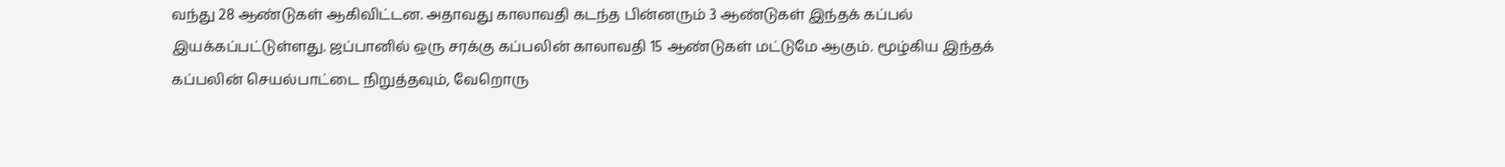வந்து 28 ஆண்டுகள் ஆகிவிட்டன. அதாவது காலாவதி கடந்த பின்னரும் 3 ஆண்டுகள் இந்தக் கப்பல் இயக்கப்பட்டுள்ளது. ஜப்பானில் ஒரு சரக்கு கப்பலின் காலாவதி 15 ஆண்டுகள் மட்டுமே ஆகும். மூழ்கிய இந்தக் கப்பலின் செயல்பாட்டை நிறுத்தவும், வேறொரு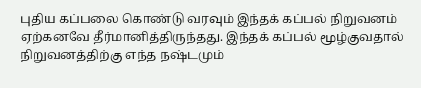புதிய கப்பலை கொண்டு வரவும் இந்தக் கப்பல் நிறுவனம் ஏற்கனவே தீர்மானித்திருந்தது. இந்தக் கப்பல் மூழ்குவதால் நிறுவனத்திற்கு எந்த நஷ்டமும்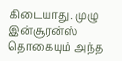கிடையாது. முழு இன்சூரன்ஸ் தொகையும் அந்த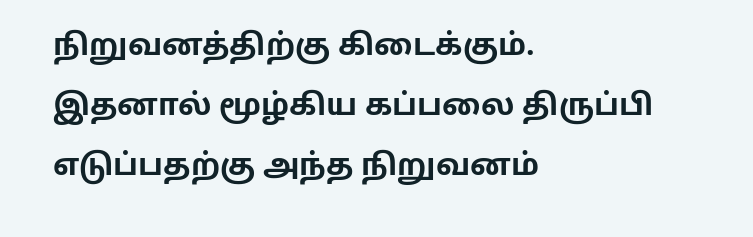நிறுவனத்திற்கு கிடைக்கும். இதனால் மூழ்கிய கப்பலை திருப்பி எடுப்பதற்கு அந்த நிறுவனம்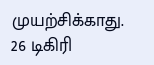முயற்சிக்காது. 26 டிகிரி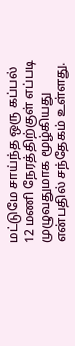மட்டுமே சாய்ந்த ஒரு கப்பல் 12 மணி நேரத்திற்குள் எப்படி முழுவதுமாக மூழ்கியது என்பதில் சந்தேகம் உள்ளது.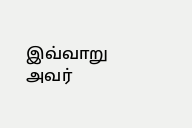இவ்வாறு அவர்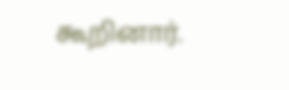கூறினார்.